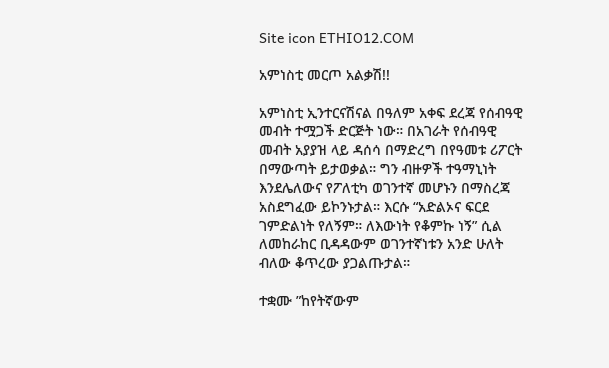Site icon ETHIO12.COM

አምነስቲ መርጦ አልቃሽ!!

አምነስቲ ኢንተርናሽናል በዓለም አቀፍ ደረጃ የሰብዓዊ መብት ተሟጋች ድርጅት ነው። በአገራት የሰብዓዊ መብት አያያዝ ላይ ዳሰሳ በማድረግ በየዓመቱ ሪፖርት በማውጣት ይታወቃል። ግን ብዙዎች ተዓማኒነት እንደሌለውና የፖለቲካ ወገንተኛ መሆኑን በማስረጃ አስደግፈው ይኮንኑታል። እርሱ “አድልኦና ፍርደ ገምድልነት የለኝም። ለእውነት የቆምኩ ነኝ” ሲል ለመከራከር ቢዳዳውም ወገንተኛነቱን አንድ ሁለት ብለው ቆጥረው ያጋልጡታል።

ተቋሙ ”ከየትኛውም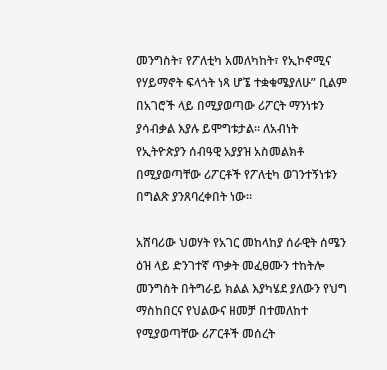መንግስት፣ የፖለቲካ አመለካከት፣ የኢኮኖሚና የሃይማኖት ፍላጎት ነጻ ሆኜ ተቋቁሜያለሁ” ቢልም በአገሮች ላይ በሚያወጣው ሪፖርት ማንነቱን ያሳብቃል እያሉ ይሞግቱታል። ለአብነት የኢትዮጵያን ሰብዓዊ አያያዝ አስመልክቶ በሚያወጣቸው ሪፖርቶች የፖለቲካ ወገንተኝነቱን በግልጽ ያንጸባረቀበት ነው።

አሸባሪው ህወሃት የአገር መከላከያ ሰራዊት ሰሜን ዕዝ ላይ ድንገተኛ ጥቃት መፈፀሙን ተከትሎ መንግስት በትግራይ ክልል እያካሄደ ያለውን የህግ ማስከበርና የህልውና ዘመቻ በተመለከተ የሚያወጣቸው ሪፖርቶች መሰረት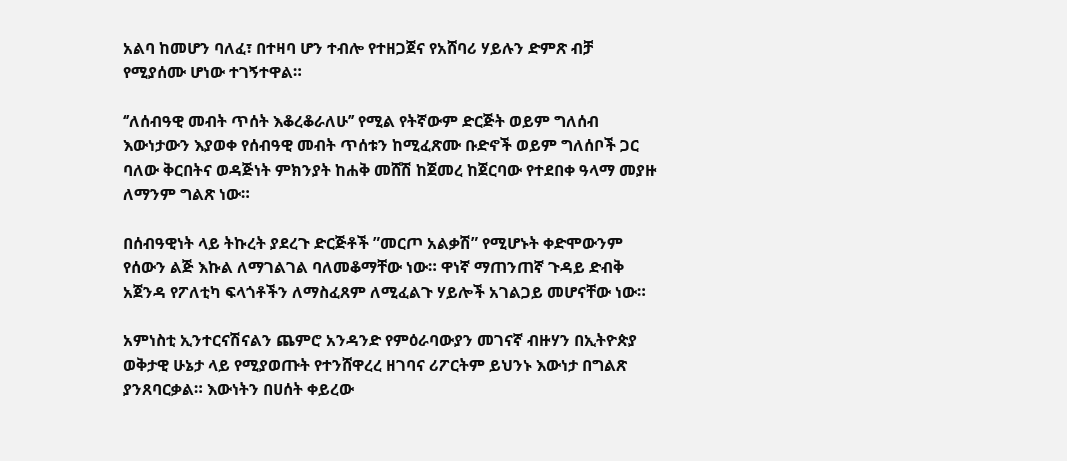አልባ ከመሆን ባለፈ፣ በተዛባ ሆን ተብሎ የተዘጋጀና የአሸባሪ ሃይሉን ድምጽ ብቻ የሚያሰሙ ሆነው ተገኝተዋል።

‘’ለሰብዓዊ መብት ጥሰት እቆረቆራለሁ’’ የሚል የትኛውም ድርጅት ወይም ግለሰብ እውነታውን እያወቀ የሰብዓዊ መብት ጥሰቱን ከሚፈጽሙ ቡድኖች ወይም ግለሰቦች ጋር ባለው ቅርበትና ወዳጅነት ምክንያት ከሐቅ መሸሽ ከጀመረ ከጀርባው የተደበቀ ዓላማ መያዙ ለማንም ግልጽ ነው።

በሰብዓዊነት ላይ ትኩረት ያደረጉ ድርጅቶች ”መርጦ አልቃሽ” የሚሆኑት ቀድሞውንም የሰውን ልጅ እኩል ለማገልገል ባለመቆማቸው ነው። ዋነኛ ማጠንጠኛ ጉዳይ ድብቅ አጀንዳ የፖለቲካ ፍላጎቶችን ለማስፈጸም ለሚፈልጉ ሃይሎች አገልጋይ መሆናቸው ነው።

አምነስቲ ኢንተርናሽናልን ጨምሮ አንዳንድ የምዕራባውያን መገናኛ ብዙሃን በኢትዮጵያ ወቅታዊ ሁኔታ ላይ የሚያወጡት የተንሸዋረረ ዘገባና ሪፖርትም ይህንኑ እውነታ በግልጽ ያንጸባርቃል። እውነትን በሀሰት ቀይረው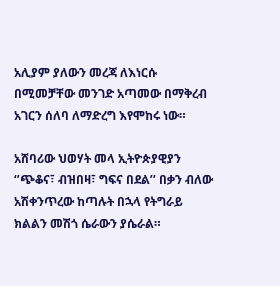አሊያም ያለውን መረጃ ለእነርሱ በሚመቻቸው መንገድ አጣመው በማቅረብ አገርን ሰለባ ለማድረግ እየሞከሩ ነው።

አሸባሪው ህወሃት መላ ኢትዮጵያዊያን ‘’ጭቆና፣ ብዝበዛ፣ ግፍና በደል’’ በቃን ብለው አሽቀንጥረው ከጣሉት በኋላ የትግራይ ክልልን መሽጎ ሴራውን ያሴራል።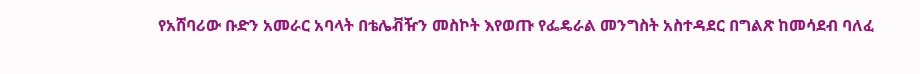የአሸባሪው ቡድን አመራር አባላት በቴሌቭዥን መስኮት እየወጡ የፌዴራል መንግስት አስተዳደር በግልጽ ከመሳደብ ባለፈ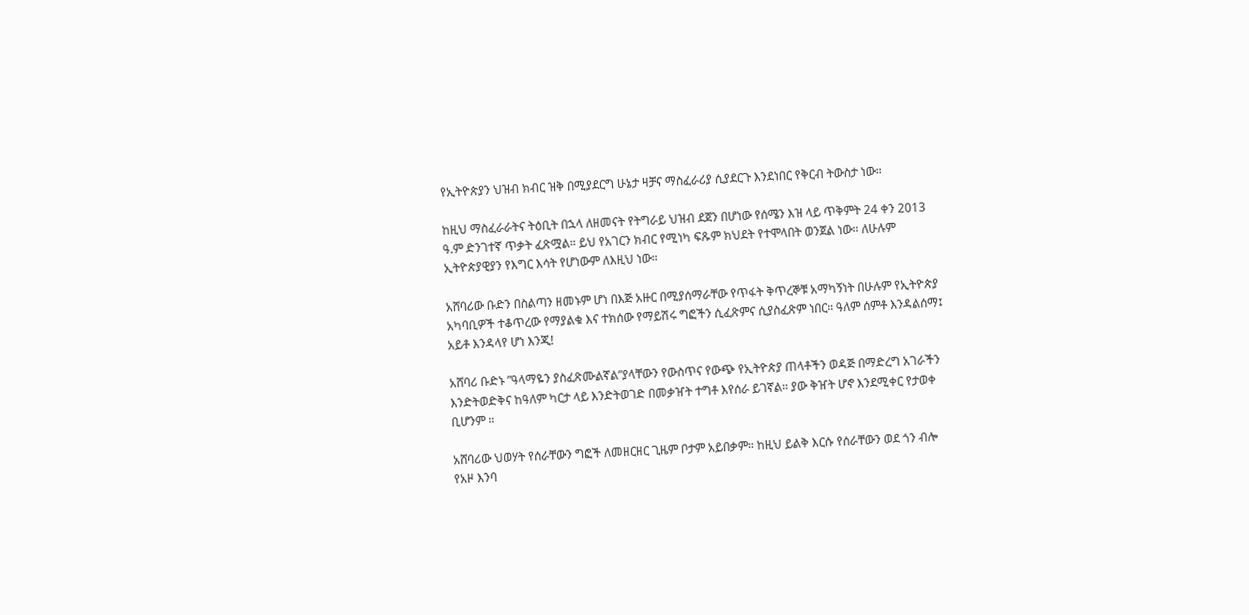የኢትዮጵያን ህዝብ ክብር ዝቅ በሚያደርግ ሁኔታ ዛቻና ማስፈራሪያ ሲያደርጉ እንደነበር የቅርብ ትውስታ ነው።

ከዚህ ማስፈራራትና ትዕቢት በኋላ ለዘመናት የትግራይ ህዝብ ደጀን በሆነው የሰሜን እዝ ላይ ጥቅምት 24 ቀን 2013 ዓ.ም ድንገተኛ ጥቃት ፈጽሟል። ይህ የአገርን ክብር የሚነካ ፍጹም ክህደት የተሞላበት ወንጀል ነው። ለሁሉም ኢትዮጵያዊያን የእግር እሳት የሆነውም ለእዚህ ነው።

አሸባሪው ቡድን በስልጣን ዘመኑም ሆነ በእጅ አዙር በሚያሰማራቸው የጥፋት ቅጥረኞቹ አማካኝነት በሁሉም የኢትዮጵያ አካባቢዎች ተቆጥረው የማያልቁ እና ተክሰው የማይሽሩ ግፎችን ሲፈጽምና ሲያስፈጽም ነበር። ዓለም ሰምቶ እንዳልሰማ፤ አይቶ እንዳላየ ሆነ እንጂ!

አሸባሪ ቡድኑ ”ዓላማዬን ያስፈጽሙልኛል”ያላቸውን የውስጥና የውጭ የኢትዮጵያ ጠላቶችን ወዳጅ በማድረግ አገራችን እንድትወድቅና ከዓለም ካርታ ላይ እንድትወገድ በመቃዠት ተግቶ እየሰራ ይገኛል። ያው ቅዠት ሆኖ እንደሚቀር የታወቀ ቢሆንም ።

አሸባሪው ህወሃት የሰራቸውን ግፎች ለመዘርዘር ጊዜም ቦታም አይበቃም። ከዚህ ይልቅ እርሱ የሰራቸውን ወደ ጎን ብሎ የአዞ እንባ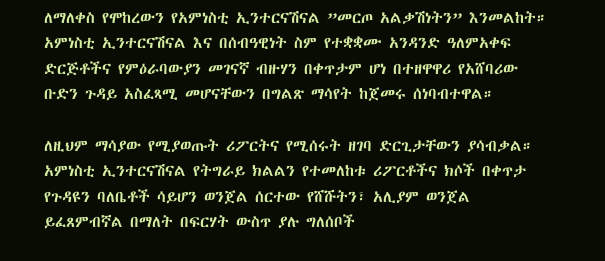ለማለቀስ የሞከረውን የአምነስቲ ኢንተርናሽናል ”መርጦ አልቃሽነትን” እንመልከት። አምነስቲ ኢንተርናሽናል እና በሰብዓዊነት ስም የተቋቋሙ አንዳንድ ዓለምአቀፍ ድርጅቶችና የምዕራባውያን መገናኛ ብዙሃን በቀጥታም ሆነ በተዘዋዋሪ የአሸባሪው ቡድን ጉዳይ አስፈጻሚ መሆናቸውን በግልጽ ማሳየት ከጀመሩ ሰነባብተዋል።

ለዚህም ማሳያው የሚያወጡት ሪፖርትና የሚሰሩት ዘገባ ድርጊታቸውን ያሳብቃል። አምነስቲ ኢንተርናሽናል የትግራይ ክልልን የተመለከቱ ሪፖርቶችና ክሶች በቀጥታ የጉዳዩን ባለቤቶች ሳይሆን ወንጀል ሰርተው የሸሹትን፣ አሊያም ወንጀል ይፈጸምብኛል በማለት በፍርሃት ውስጥ ያሉ ግለሰቦች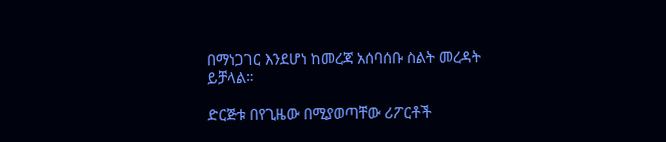በማነጋገር እንደሆነ ከመረጃ አሰባሰቡ ስልት መረዳት ይቻላል።

ድርጅቱ በየጊዜው በሚያወጣቸው ሪፖርቶች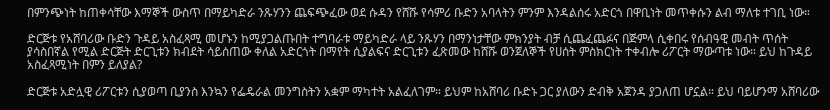በምንጭነት ከጠቀሳቸው እማኞች ውስጥ በማይካድራ ንጹሃንን ጨፍጭፈው ወደ ሱዳን የሸሹ የሳምሪ ቡድን አባላትን ምንም እንዳልሰሩ አድርጎ በዋቢነት መጥቀሱን ልብ ማለቱ ተገቢ ነው።

ድርጅቱ የአሸባሪው ቡድን ጉዳይ አስፈጻሚ መሆኑን ከሚያጋልጡበት ተግባራቱ ማይካድራ ላይ ንጹሃን በማንነታቸው ምክንያት ብቻ ሲጨፈጨፉና በጅምላ ሲቀበሩ የሰብዓዊ መብት ጥሰት ያሳስበኛል የሚል ድርጅት ድርጊቱን ክብደት ሳይሰጠው ቀለል አድርጎት በማየት ሲያልፍና ድርጊቱን ፈጽመው ከሸሹ ወንጀለኞች የሀሰት ምስክርነት ተቀብሎ ሪፖርት ማውጣቱ ነው። ይህ ከጉዳይ አስፈጻሚነት በምን ይለያል?

ድርጅቱ አድሏዊ ሪፖርቱን ሲያወጣ ቢያንስ እንኳን የፌዴራል መንግስትን አቋም ማካተት አልፈለገም። ይህም ከአሸባሪ ቡድኑ ጋር ያለውን ድብቅ አጀንዳ ያጋለጠ ሆኗል። ይህ ባይሆንማ አሸባሪው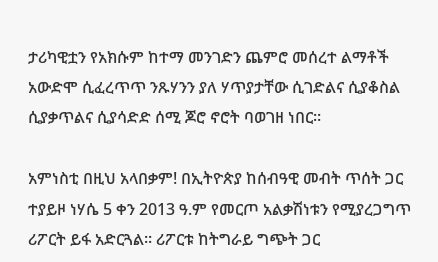ታሪካዊቷን የአክሱም ከተማ መንገድን ጨምሮ መሰረተ ልማቶች አውድሞ ሲፈረጥጥ ንጹሃንን ያለ ሃጥያታቸው ሲገድልና ሲያቆስል ሲያቃጥልና ሲያሳድድ ሰሚ ጆሮ ኖሮት ባወገዘ ነበር።

አምነስቲ በዚህ አላበቃም! በኢትዮጵያ ከሰብዓዊ መብት ጥሰት ጋር ተያይዞ ነሃሴ 5 ቀን 2013 ዓ.ም የመርጦ አልቃሽነቱን የሚያረጋግጥ ሪፖርት ይፋ አድርጓል። ሪፖርቱ ከትግራይ ግጭት ጋር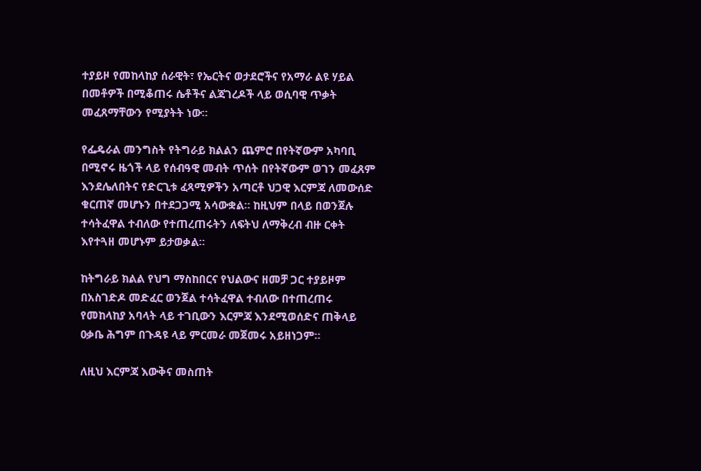ተያይዞ የመከላከያ ሰራዊት፣ የኤርትና ወታደሮችና የአማራ ልዩ ሃይል በመቶዎች በሚቆጠሩ ሴቶችና ልጃገረዶች ላይ ወሲባዊ ጥቃት መፈጸማቸውን የሚያትት ነው።

የፌዴራል መንግስት የትግራይ ክልልን ጨምሮ በየትኛውም አካባቢ በሚኖሩ ዜጎች ላይ የሰብዓዊ መብት ጥሰት በየትኛውም ወገን መፈጸም እንደሌለበትና የድርጊቱ ፈጻሚዎችን አጣርቶ ህጋዊ እርምጃ ለመውሰድ ቁርጠኛ መሆኑን በተደጋጋሚ አሳውቋል። ከዚህም በላይ በወንጀሉ ተሳትፈዋል ተብለው የተጠረጠሩትን ለፍትህ ለማቅረብ ብዙ ርቀት እየተጓዘ መሆኑም ይታወቃል።

ከትግራይ ክልል የህግ ማስከበርና የህልውና ዘመቻ ጋር ተያይዞም በአስገድዶ መድፈር ወንጀል ተሳትፈዋል ተብለው በተጠረጠሩ የመከላከያ አባላት ላይ ተገቢውን እርምጃ እንደሚወሰድና ጠቅላይ ዐቃቤ ሕግም በጉዳዩ ላይ ምርመራ መጀመሩ አይዘነጋም።

ለዚህ እርምጃ እውቅና መስጠት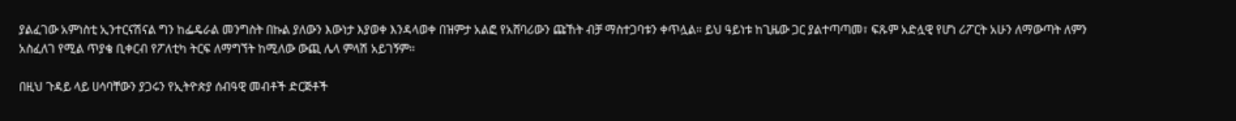ያልፈገው አምነስቲ ኢንተርናሽናል ግን ከፌዴራል መንግስት በኩል ያለውን እውነታ እያወቀ እንዳላወቀ በዝምታ አልፎ የአሸባሪውን ጩኸት ብቻ ማስተጋባቱን ቀጥሏል። ይህ ዓይነቱ ከጊዜው ጋር ያልተጣጣመ፣ ፍጹም አድሏዊ የሆነ ሪፖርት አሁን ለማውጣት ለምን አስፈለገ የሚል ጥያቄ ቢቀርብ የፖለቲካ ትርፍ ለማግኘት ከሚለው ውጪ ሌላ ምላሽ አይገኝም።

በዚህ ጉዳይ ላይ ሀሳባቸውን ያጋሩን የኢትዮጵያ ሰብዓዊ መብቶች ድርጅቶች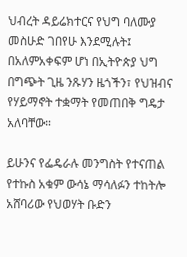ህብረት ዳይሬክተርና የህግ ባለሙያ መስሁድ ገበየሁ እንደሚሉት፤ በአለምአቀፍም ሆነ በኢትዮጵያ ህግ በግጭት ጊዜ ንጹሃን ዜጎችን፣ የህዝብና የሃይማኖት ተቋማት የመጠበቅ ግዴታ አለባቸው።

ይሁንና የፌዴራሉ መንግስት የተናጠል የተኩስ አቁም ውሳኔ ማሳለፉን ተከትሎ አሸባሪው የህወሃት ቡድን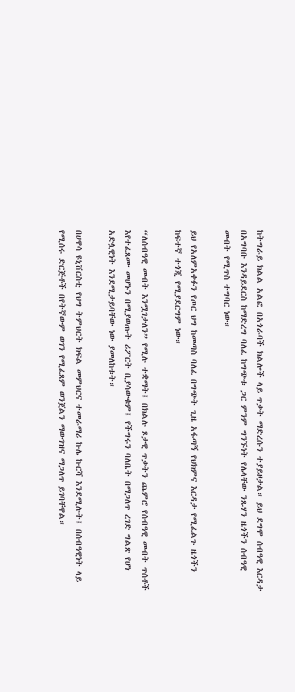ከትግራይ ክልል አልፎ በአጎራባች ክልሎች ላይ ጥቃት ማድረሱን ተያይዞታል። ይህ ደግሞ ሰብዓዊ እርዳታ በአግባቡ እንዳይደርስ ከማድረግ ባለፈ ከግጭቱ ጋር ምንም ግንኙነት የሌላቸው ንጹሃን ዜጎችን ሰብዓዊ መብት የሚጥስ ተግባር ነው።

ይህ የአለምአቀፉን የጦር ህግ ከመጣስ ባለፈ በግጭት ጊዜ አፋጣኝ የህክምና እርዳታ የሚፈልጉ ዜጎችን ከፍተኛ ተጎጂ የሚያደርግም ነው።

“ለሰብዓዊ መብት እንሟገታለን” የሚሉ ተቋማት፤ በክልሉ ጾታዊ ጥቃትን ጨምሮ የሰብዓዊ መብት ጥሰቶች እየተፈጸሙ መሆኑን በሚያወጡት ሪፖርት ቢያሳውቁም፤ የችግሩን ባለቤት በማጋለጥ ረገድ ግልጽ የሆነ አድሏዊነት እንደሚታይባቸው ነው ያመለከቱት።

በሀዋሳ ዩኒቨርስቲ የህግ ትምህርት ክፍል መምህርና ተመራማሪ ኩሌ ኩርሻ እንደሚሉት፤ በሰብዓዊነት ላይ የሚሰሩ ድርጅቶች በየትኛውም ወገን የሚፈጸም ወንጀልን ማውገዝና ማጋለጥ ይገባቸዋል።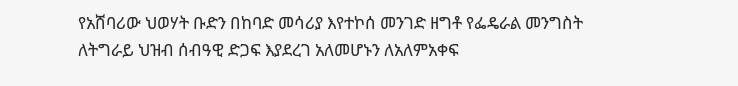የአሸባሪው ህወሃት ቡድን በከባድ መሳሪያ እየተኮሰ መንገድ ዘግቶ የፌዴራል መንግስት ለትግራይ ህዝብ ሰብዓዊ ድጋፍ እያደረገ አለመሆኑን ለአለምአቀፍ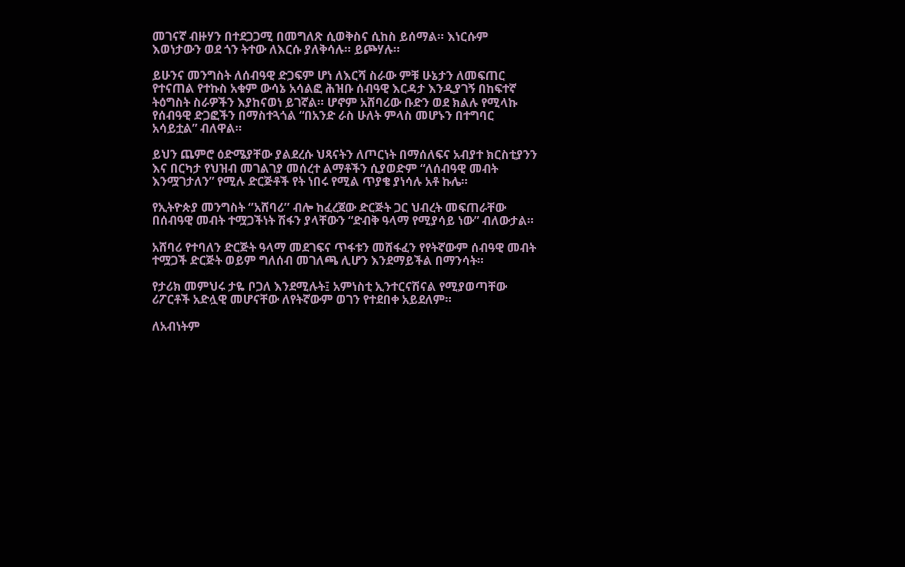መገናኛ ብዙሃን በተደጋጋሚ በመግለጽ ሲወቅስና ሲከስ ይሰማል። እነርሱም እወነታውን ወደ ጎን ትተው ለእርሱ ያለቅሳሉ። ይጮሃሉ።

ይሁንና መንግስት ለሰብዓዊ ድጋፍም ሆነ ለእርሻ ስራው ምቹ ሁኔታን ለመፍጠር የተናጠል የተኩስ አቁም ውሳኔ አሳልፎ ሕዝቡ ሰብዓዊ እርዳታ እንዲያገኝ በከፍተኛ ትዕግስት ስራዎችን እያከናወነ ይገኛል። ሆኖም አሸባሪው ቡድን ወደ ክልሉ የሚላኩ የሰብዓዊ ድጋፎችን በማስተጓጎል “በአንድ ራስ ሁለት ምላስ መሆኑን በተግባር አሳይቷል” ብለዋል።

ይህን ጨምሮ ዕድሜያቸው ያልደረሱ ህጻናትን ለጦርነት በማሰለፍና አብያተ ክርስቲያንን እና በርካታ የህዝብ መገልገያ መሰረተ ልማቶችን ሲያወድም “ለሰብዓዊ መብት እንሟገታለን” የሚሉ ድርጅቶች የት ነበሩ የሚል ጥያቄ ያነሳሉ አቶ ኩሌ።

የኢትዮጵያ መንግስት ‘’አሸባሪ’’ ብሎ ከፈረጀው ድርጅት ጋር ህብረት መፍጠራቸው በሰብዓዊ መብት ተሟጋችነት ሽፋን ያላቸውን “ድብቅ ዓላማ የሚያሳይ ነው” ብለውታል።

አሸባሪ የተባለን ድርጅት ዓላማ መደገፍና ጥፋቱን መሸፋፈን የየትኛውም ሰብዓዊ መብት ተሟጋች ድርጅት ወይም ግለሰብ መገለጫ ሊሆን እንደማይችል በማንሳት።

የታሪክ መምህሩ ታዬ ቦጋለ እንደሚሉት፤ አምነስቲ ኢንተርናሽናል የሚያወጣቸው ሪፖርቶች አድሏዊ መሆናቸው ለየትኛውም ወገን የተደበቀ አይደለም።

ለአብነትም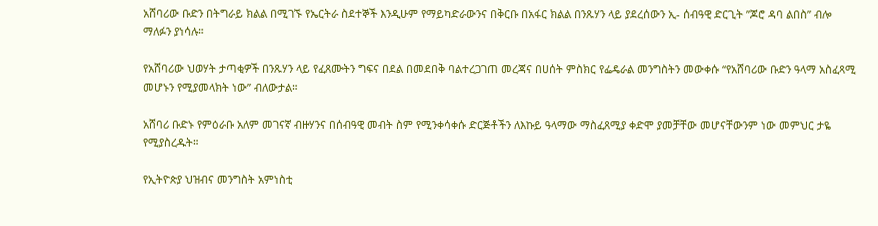አሸባሪው ቡድን በትግራይ ክልል በሚገኙ የኤርትራ ስደተኞች እንዲሁም የማይካድራውንና በቅርቡ በአፋር ክልል በንጹሃን ላይ ያደረሰውን ኢ- ሰብዓዊ ድርጊት ”ጆሮ ዳባ ልበስ” ብሎ ማለፉን ያነሳሉ።

የአሸባሪው ህወሃት ታጣቂዎች በንጹሃን ላይ የፈጸሙትን ግፍና በደል በመደበቅ ባልተረጋገጠ መረጃና በሀሰት ምስክር የፌዴራል መንግስትን መውቀሱ “የአሸባሪው ቡድን ዓላማ አስፈጻሚ መሆኑን የሚያመላክት ነው” ብለውታል።

አሸባሪ ቡድኑ የምዕራቡ አለም መገናኛ ብዙሃንና በሰብዓዊ መብት ስም የሚንቀሳቀሱ ድርጅቶችን ለእኩይ ዓላማው ማስፈጸሚያ ቀድሞ ያመቻቸው መሆናቸውንም ነው መምህር ታዬ የሚያስረዱት።

የኢትዮጵያ ህዝብና መንግስት አምነስቲ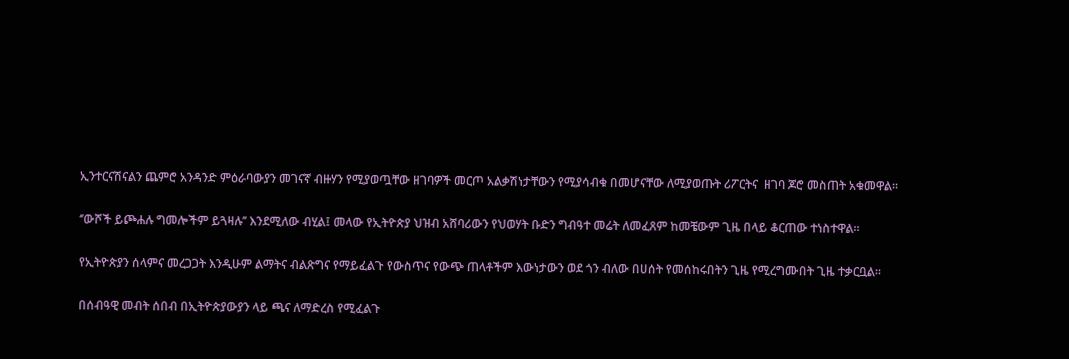ኢንተርናሽናልን ጨምሮ አንዳንድ ምዕራባውያን መገናኛ ብዙሃን የሚያወጧቸው ዘገባዎች መርጦ አልቃሽነታቸውን የሚያሳብቁ በመሆናቸው ለሚያወጡት ሪፖርትና  ዘገባ ጆሮ መስጠት አቁመዋል።

‘’ውሾች ይጮሐሉ ግመሎችም ይጓዛሉ’’ እንደሚለው ብሂል፤ መላው የኢትዮጵያ ህዝብ አሸባሪውን የህወሃት ቡድን ግብዓተ መሬት ለመፈጸም ከመቼውም ጊዜ በላይ ቆርጠው ተነስተዋል።

የኢትዮጵያን ሰላምና መረጋጋት እንዲሁም ልማትና ብልጽግና የማይፈልጉ የውስጥና የውጭ ጠላቶችም እውነታውን ወደ ጎን ብለው በሀሰት የመሰከሩበትን ጊዜ የሚረግሙበት ጊዜ ተቃርቧል።

በሰብዓዊ መብት ሰበብ በኢትዮጵያውያን ላይ ጫና ለማድረስ የሚፈልጉ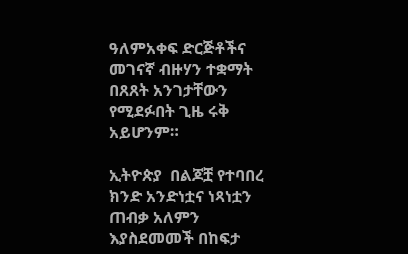ዓለምአቀፍ ድርጅቶችና መገናኛ ብዙሃን ተቋማት በጸጸት አንገታቸውን የሚደፉበት ጊዜ ሩቅ አይሆንም።

ኢትዮጵያ  በልጆቿ የተባበረ ክንድ አንድነቷና ነጻነቷን ጠብቃ አለምን እያስደመመች በከፍታ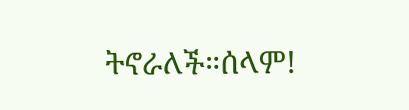ትኖራለች።ሰላም!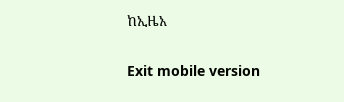ከኢዜአ

Exit mobile version